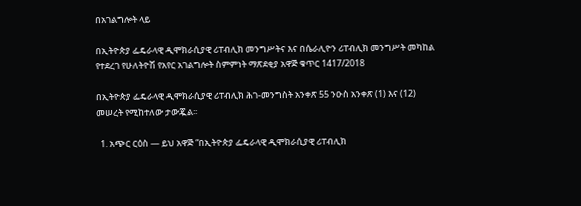በአገልግሎት ላይ

በኢትዮጵያ ፌዴራላዊ ዲሞክራሲያዊ ሪፐብሊክ መንግሥትና እና በሴራሊዮን ሪፐብሊክ መንግሥት መካከል የተደረገ የሁለትዮሽ የአየር አገልግሎት ስምምነት ማጽደቂያ አዋጅ ቁጥር 1417/2018

በኢትዮጵያ ፌዴራላዊ ዲሞክራሲያዊ ሪፐብሊክ ሕገ-መንግስት አንቀጽ 55 ንዑስ አንቀጽ (1) እና (12) መሠረት የሚከተለው ታውጇል፡፡

  1. አጭር ርዕስ — ይህ አዋጅ “በኢትዮጵያ ፌዴራላዊ ዲሞክራሲያዊ ሪፐብሊክ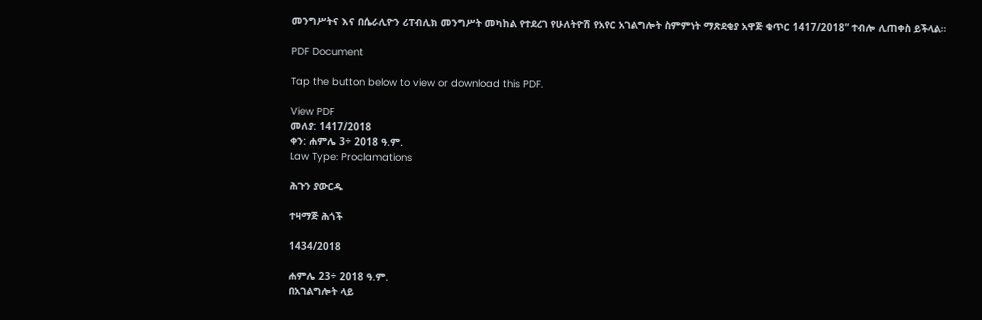መንግሥትና እና በሴራሊዮን ሪፐብሊክ መንግሥት መካከል የተደረገ የሁለትዮሽ የአየር አገልግሎት ስምምነት ማጽደቂያ አዋጅ ቁጥር 1417/2018” ተብሎ ሊጠቀስ ይችላል።

PDF Document

Tap the button below to view or download this PDF.

View PDF
መለያ: 1417/2018
ቀን: ሐምሌ 3÷ 2018 ዓ.ም.
Law Type: Proclamations

ሕጉን ያውርዱ

ተዛማጅ ሕጎች

1434/2018

ሐምሌ 23÷ 2018 ዓ.ም.
በአገልግሎት ላይ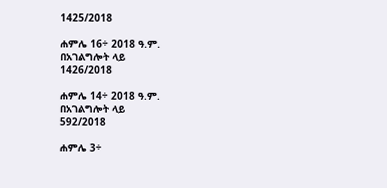1425/2018

ሐምሌ 16÷ 2018 ዓ.ም.
በአገልግሎት ላይ
1426/2018

ሐምሌ 14÷ 2018 ዓ.ም.
በአገልግሎት ላይ
592/2018

ሐምሌ 3÷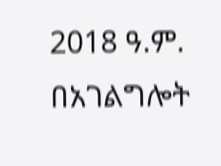2018 ዓ.ም.
በአገልግሎት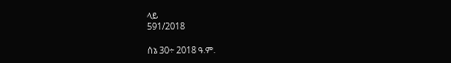ላይ
591/2018

ሰኔ 30÷ 2018 ዓ.ም.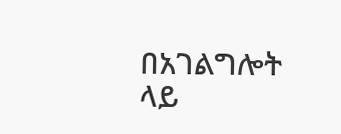በአገልግሎት ላይ